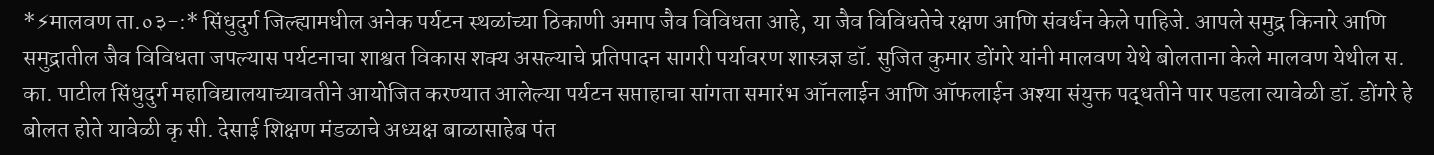*⚡मालवण ता.०३-:* सिंधुदुर्ग जिल्ह्यामधील अनेक पर्यटन स्थळांच्या ठिकाणी अमाप जैव विविधता आहे, या जैव विविधतेचे रक्षण आणि संवर्धन केले पाहिजे. आपले समुद्र किनारे आणि समुद्रातील जैव विविधता जपल्यास पर्यटनाचा शाश्वत विकास शक्य असल्याचे प्रतिपादन सागरी पर्यावरण शास्त्रज्ञ डॉ. सुजित कुमार डोंगरे यांनी मालवण येथे बोलताना केले मालवण येथील स. का. पाटील सिंधुदुर्ग महाविद्यालयाच्यावतीने आयोजित करण्यात आलेल्या पर्यटन सप्ताहाचा सांगता समारंभ ऑनलाईन आणि ऑफलाईन अश्या संयुक्त पद्धतीने पार पडला त्यावेळी डॉ. डोंगरे हे बोलत होते यावेळी कृ सी. देसाई शिक्षण मंडळाचे अध्यक्ष बाळासाहेब पंत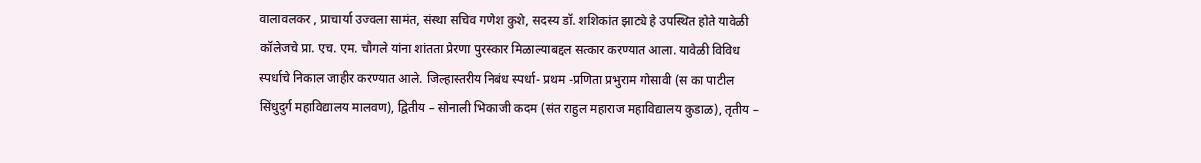वालावलकर , प्राचार्या उज्वला सामंत, संस्था सचिव गणेश कुशे, सदस्य डॉ. शशिकांत झाट्ये हे उपस्थित होते यावेळी कॉलेजचे प्रा. एच. एम. चौगले यांना शांतता प्रेरणा पुरस्कार मिळाल्याबद्दल सत्कार करण्यात आला. यावेळी विविध स्पर्धाचे निकाल जाहीर करण्यात आले. जिल्हास्तरीय निबंध स्पर्धा- प्रथम -प्रणिता प्रभुराम गोसावी (स का पाटील सिंधुदुर्ग महाविद्यालय मालवण), द्वितीय – सोनाली भिकाजी कदम (संत राहुल महाराज महाविद्यालय कुडाळ), तृतीय –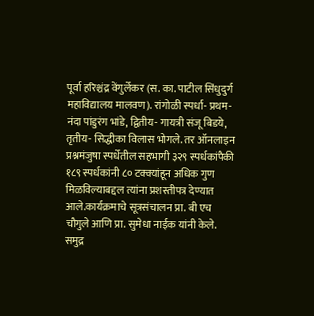पूर्वा हरिश्चंद्र वेंगुर्लेकर (स. का. पाटील सिंधुदुर्ग महाविद्यालय मालवण). रांगोळी स्पर्धा- प्रथम- नंदा पांडुरंग भांडे, द्वितीय- गायत्री संजू बिडये, तृतीय- सिद्धीका विलास भोगले. तर ऑनलाइन प्रश्नमंजुषा स्पर्धेतील सहभागी ३२९ स्पर्धकांपैकी १८९ स्पर्धकांनी ८० टक्क्यांहून अधिक गुण मिळविल्याबद्दल त्यांना प्रशस्तीपत्र देण्यात आले.कार्यक्रमाचे सूत्रसंचालन प्रा. बी एच चौगुले आणि प्रा. सुमेधा नाईक यांनी केले.
समुद्र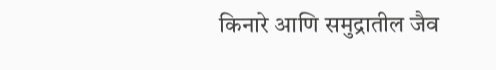किनारे आणि समुद्रातील जैव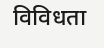विविधता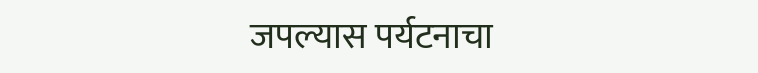जपल्यास पर्यटनाचा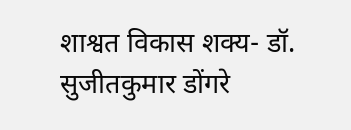शाश्वत विकास शक्य- डॉ. सुजीतकुमार डोंगरे